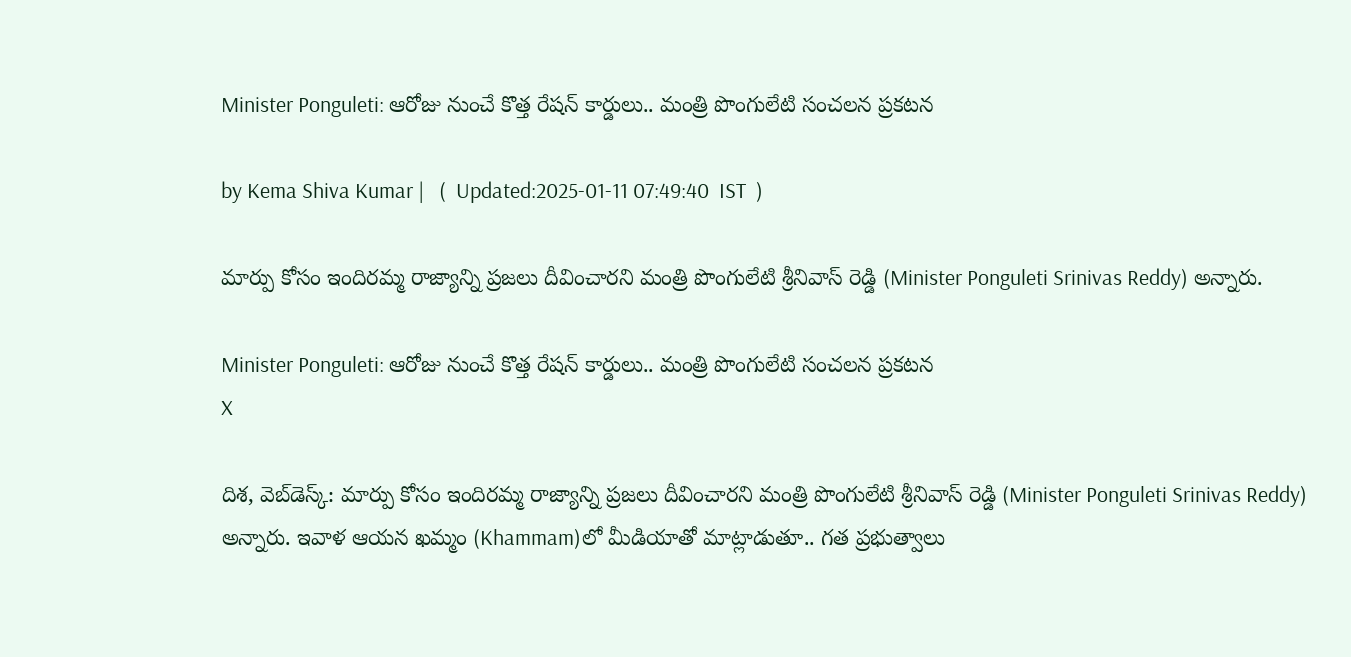Minister Ponguleti: ఆరోజు నుంచే కొత్త రేషన్ కార్డులు.. మంత్రి పొంగులేటి సంచలన ప్రకటన

by Kema Shiva Kumar |   (  Updated:2025-01-11 07:49:40  IST  )

మార్పు కోసం ఇందిరమ్మ రాజ్యాన్ని ప్రజలు దీవించారని మంత్రి పొంగులేటి శ్రీనివాస్ రెడ్డి (Minister Ponguleti Srinivas Reddy) అన్నారు.

Minister Ponguleti: ఆరోజు నుంచే కొత్త రేషన్ కార్డులు.. మంత్రి పొంగులేటి సంచలన ప్రకటన
X

దిశ, వెబ్‌‌డెస్క్: మార్పు కోసం ఇందిరమ్మ రాజ్యాన్ని ప్రజలు దీవించారని మంత్రి పొంగులేటి శ్రీనివాస్ రెడ్డి (Minister Ponguleti Srinivas Reddy) అన్నారు. ఇవాళ ఆయన ఖమ్మం (Khammam)లో మీడియాతో మాట్లాడుతూ.. గత ప్రభుత్వాలు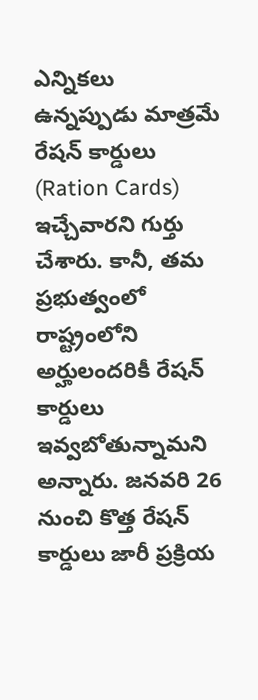ఎన్నికలు ఉన్నప్పుడు మాత్రమే రేషన్ కార్డులు (Ration Cards) ఇచ్చేవారని గుర్తు చేశారు. కానీ, తమ ప్రభుత్వంలో రాష్ట్రంలోని అర్హులందరికీ రేషన్ కార్డులు ఇవ్వబోతున్నామని అన్నారు. జనవరి 26 నుంచి కొత్త రేషన్ కార్డులు జారీ ప్రక్రియ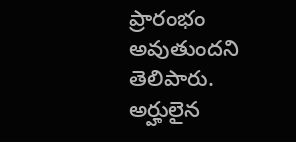ప్రారంభం అవుతుందని తెలిపారు. అర్హులైన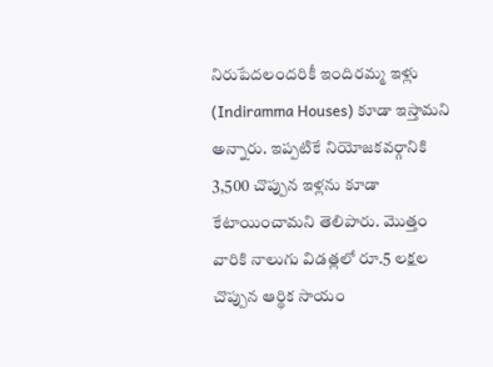నిరుపేదలందరికీ ఇందిరమ్మ ఇళ్లు (Indiramma Houses) కూడా ఇస్తామని అన్నారు. ఇప్పటికే నియోజకవర్గానికి 3,500 చొప్పున ఇళ్లను కూడా కేటాయించామని తెలిపారు. మొత్తం వారికి నాలుగు విడత్లలో రూ.5 లక్షల చొప్పున ఆర్థిక సాయం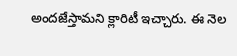అందజేస్తామని క్లారిటీ ఇచ్చారు. ఈ నెల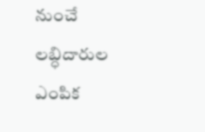నుంచే లబ్ధిదారుల ఎంపిక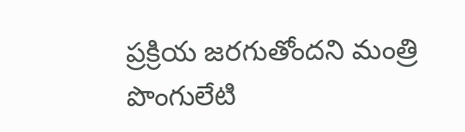ప్రక్రియ జరగుతోందని మంత్రి పొంగులేటి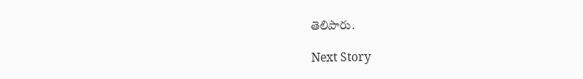తెలిపారు.

Next Story